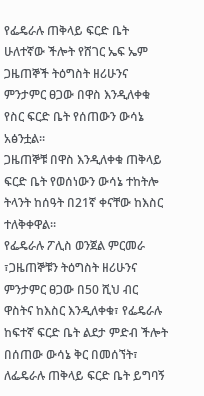የፌዴራሉ ጠቅላይ ፍርድ ቤት ሁለተኛው ችሎት የሸገር ኤፍ ኤም ጋዜጠኞች ትዕግስት ዘሪሁንና ምንታምር ፀጋው በዋስ እንዲለቀቁ የስር ፍርድ ቤት የሰጠውን ውሳኔ አፅንቷል።
ጋዜጠኞቹ በዋስ እንዲለቀቁ ጠቅላይ ፍርድ ቤት የወሰነውን ውሳኔ ተከትሎ ትላንት ከሰዓት በ21ኛ ቀናቸው ከእስር ተለቅቀዋል።
የፌዴራሉ ፖሊስ ወንጀል ምርመራ ፣ጋዜጠኞቹን ትዕግስት ዘሪሁንና ምንታምር ፀጋው በ50 ሺህ ብር ዋስትና ከእስር እንዲለቀቁ፣ የፌዴራሉ ከፍተኛ ፍርድ ቤት ልደታ ምድብ ችሎት በሰጠው ውሳኔ ቅር በመሰኘት፣ ለፌዴራሉ ጠቅላይ ፍርድ ቤት ይግባኝ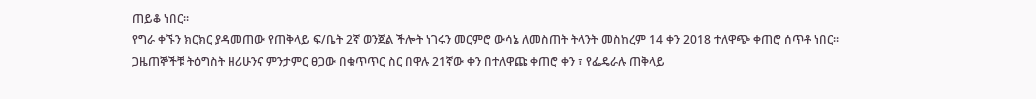ጠይቆ ነበር፡፡
የግራ ቀኙን ክርክር ያዳመጠው የጠቅላይ ፍ/ቤት 2ኛ ወንጀል ችሎት ነገሩን መርምሮ ውሳኔ ለመስጠት ትላንት መስከረም 14 ቀን 2018 ተለዋጭ ቀጠሮ ሰጥቶ ነበር፡፡
ጋዜጠኞችቹ ትዕግስት ዘሪሁንና ምንታምር ፀጋው በቁጥጥር ስር በዋሉ 21ኛው ቀን በተለዋጩ ቀጠሮ ቀን ፣ የፌዴራሉ ጠቅላይ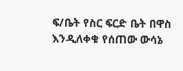ፍ/ቤት የስር ፍርድ ቤት በዋስ እንዲለቀቁ የሰጠው ውሳኔ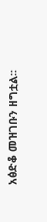አፅድቆ መዝገቡን ዘግቷል፡፡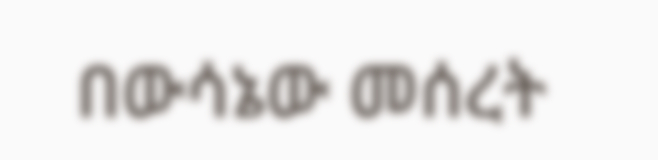በውሳኔው መሰረት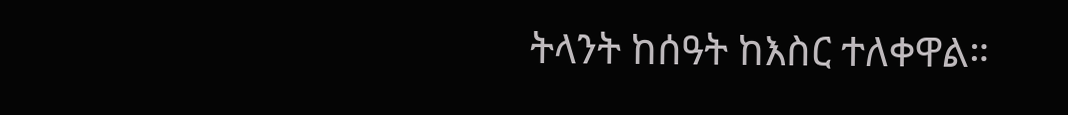ትላንት ከሰዓት ከእስር ተለቀዋል።